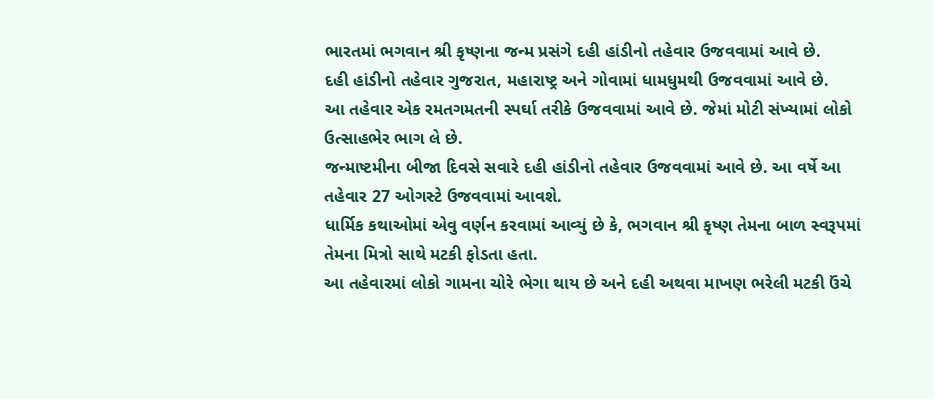ભારતમાં ભગવાન શ્રી કૃષ્ણના જન્મ પ્રસંગે દહી હાંડીનો તહેવાર ઉજવવામાં આવે છે.
દહી હાંડીનો તહેવાર ગુજરાત, મહારાષ્ટ્ર અને ગોવામાં ધામધુમથી ઉજવવામાં આવે છે.
આ તહેવાર એક રમતગમતની સ્પર્ઘા તરીકે ઉજવવામાં આવે છે. જેમાં મોટી સંખ્યામાં લોકો ઉત્સાહભેર ભાગ લે છે.
જન્માષ્ટમીના બીજા દિવસે સવારે દહી હાંડીનો તહેવાર ઉજવવામાં આવે છે. આ વર્ષે આ તહેવાર 27 ઓગસ્ટે ઉજવવામાં આવશે.
ધાર્મિક કથાઓમાં એવુ વર્ણન કરવામાં આવ્યું છે કે, ભગવાન શ્રી કૃષ્ણ તેમના બાળ સ્વરૂપમાં તેમના મિત્રો સાથે મટકી ફોડતા હતા.
આ તહેવારમાં લોકો ગામના ચોરે ભેગા થાય છે અને દહી અથવા માખણ ભરેલી મટકી ઉંચે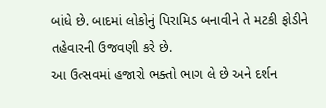બાંધે છે. બાદમાં લોકોનું પિરામિડ બનાવીને તે મટકી ફોડીને તહેવારની ઉજવણી કરે છે.
આ ઉત્સવમાં હજારો ભક્તો ભાગ લે છે અને દર્શન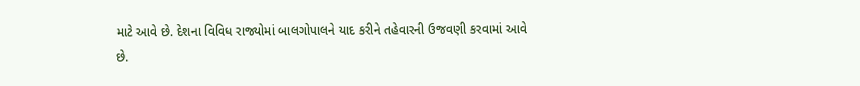માટે આવે છે. દેશના વિવિધ રાજ્યોમાં બાલગોપાલને યાદ કરીને તહેવારની ઉજવણી કરવામાં આવે છે.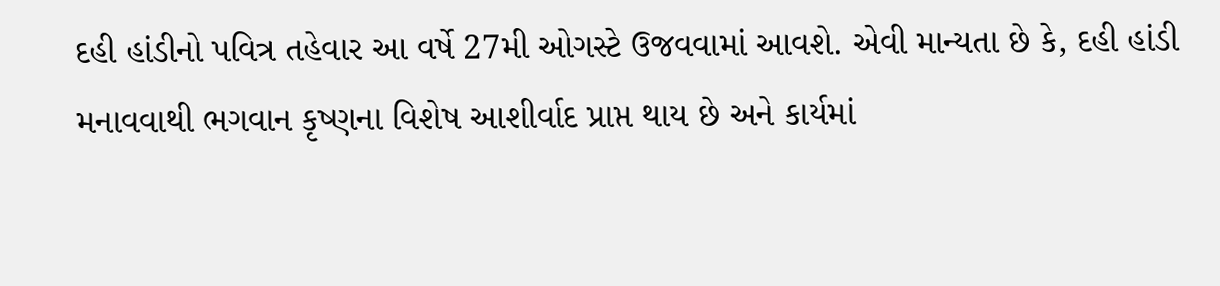દહી હાંડીનો પવિત્ર તહેવાર આ વર્ષે 27મી ઓગસ્ટે ઉજવવામાં આવશે. એવી માન્યતા છે કે, દહી હાંડી મનાવવાથી ભગવાન કૃષ્ણના વિશેષ આશીર્વાદ પ્રાપ્ત થાય છે અને કાર્યમાં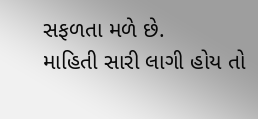સફળતા મળે છે.
માહિતી સારી લાગી હોય તો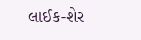લાઈક-શેર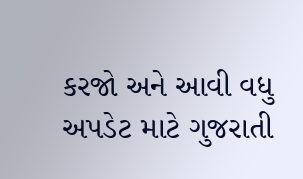કરજો અને આવી વધુ અપડેટ માટે ગુજરાતી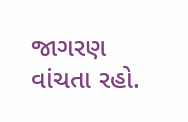જાગરણ વાંચતા રહો.